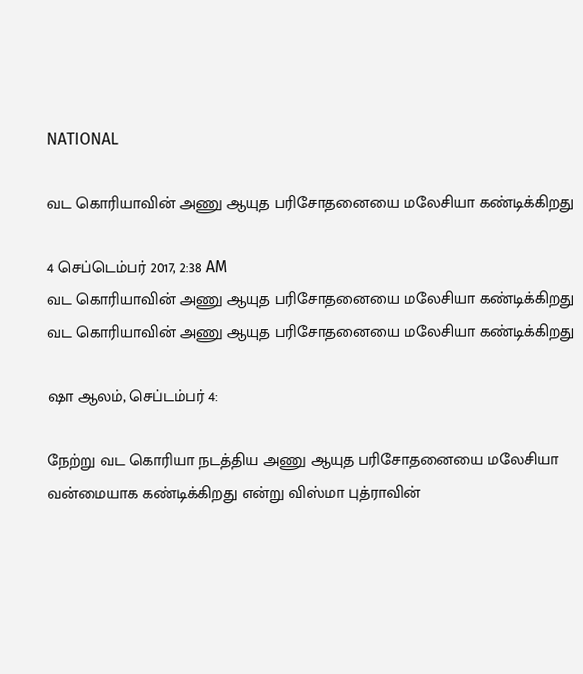NATIONAL

வட கொரியாவின் அணு ஆயுத பரிசோதனையை மலேசியா கண்டிக்கிறது

4 செப்டெம்பர் 2017, 2:38 AM
வட கொரியாவின் அணு ஆயுத பரிசோதனையை மலேசியா கண்டிக்கிறது
வட கொரியாவின் அணு ஆயுத பரிசோதனையை மலேசியா கண்டிக்கிறது

ஷா ஆலம், செப்டம்பர் 4:

நேற்று வட கொரியா நடத்திய அணு ஆயுத பரிசோதனையை மலேசியா வன்மையாக கண்டிக்கிறது என்று விஸ்மா புத்ராவின்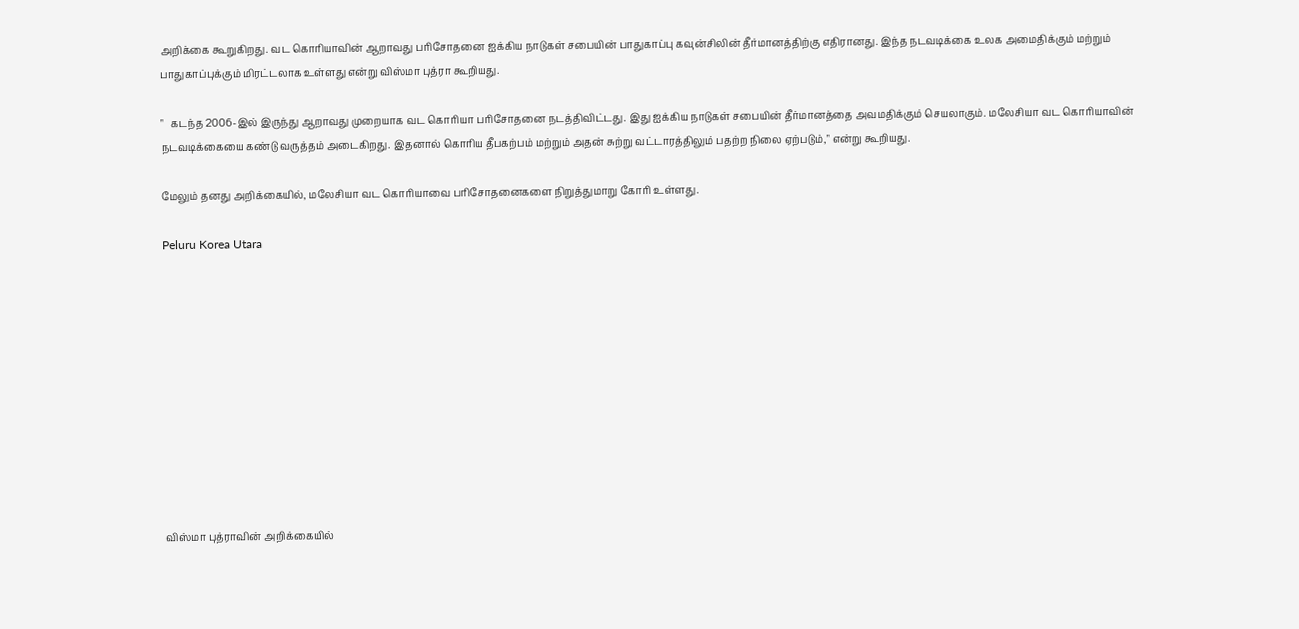அறிக்கை கூறுகிறது. வட கொரியாவின் ஆறாவது பரிசோதனை ஐக்கிய நாடுகள் சபையின் பாதுகாப்பு கவுன்சிலின் தீர்மானத்திற்கு எதிரானது. இந்த நடவடிக்கை உலக அமைதிக்கும் மற்றும் பாதுகாப்புக்கும் மிரட்டலாக உள்ளது என்று விஸ்மா புத்ரா கூறியது.

"   கடந்த 2006-இல் இருந்து ஆறாவது முறையாக வட கொரியா பரிசோதனை நடத்திவிட்டது. இது ஐக்கிய நாடுகள் சபையின் தீர்மானத்தை அவமதிக்கும் செயலாகும். மலேசியா வட கொரியாவின் நடவடிக்கையை கண்டு வருத்தம் அடைகிறது. இதனால் கொரிய தீபகற்பம் மற்றும் அதன் சுற்று வட்டாரத்திலும் பதற்ற நிலை ஏற்படும்," என்று கூறியது.

மேலும் தனது அறிக்கையில், மலேசியா வட கொரியாவை பரிசோதனைகளை நிறுத்துமாறு கோரி உள்ளது.

Peluru Korea Utara











விஸ்மா புத்ராவின் அறிக்கையில்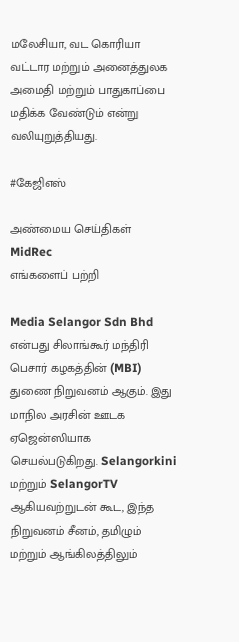மலேசியா, வட கொரியா வட்டார மற்றும் அனைத்துலக அமைதி மற்றும் பாதுகாப்பை மதிக்க வேண்டும் என்று வலியுறுத்தியது.

#கேஜிஎஸ்

அண்மைய செய்திகள்
MidRec
எங்களைப் பற்றி

Media Selangor Sdn Bhd என்பது சிலாங்கூர் மந்திரி பெசார் கழகத்தின் (MBI) துணை நிறுவனம் ஆகும். இது மாநில அரசின் ஊடக ஏஜென்ஸியாக செயல்படுகிறது. Selangorkini மற்றும் SelangorTV ஆகியவற்றுடன் கூட, இந்த நிறுவனம் சீனம், தமிழும் மற்றும் ஆங்கிலத்திலும்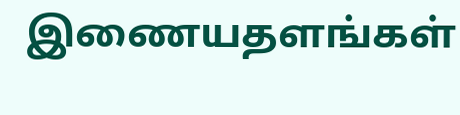இணையதளங்கள்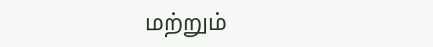மற்றும்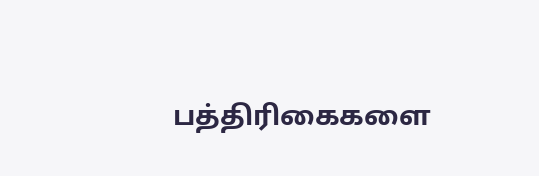பத்திரிகைகளை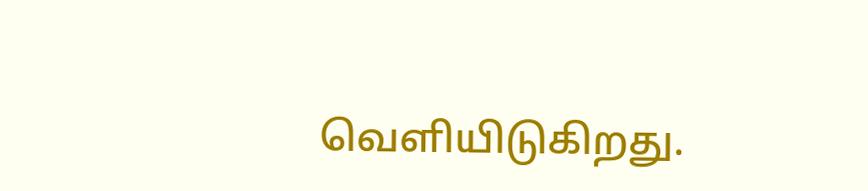வெளியிடுகிறது.